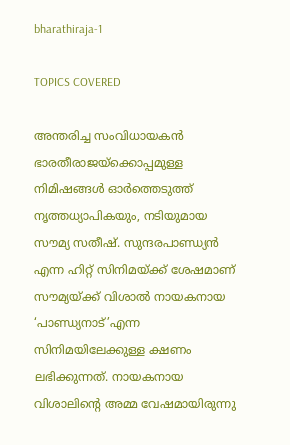bharathiraja-1

TOPICS COVERED

അന്തരിച്ച സംവിധായകൻ ഭാരതീരാജയ്ക്കൊപ്പമുള്ള നിമിഷങ്ങൾ ഓർത്തെടുത്ത് നൃത്തധ്യാപികയും, നടിയുമായ സൗമ്യ സതീഷ്. സുന്ദരപാണ്ഡ്യൻ എന്ന ഹിറ്റ് സിനിമയ്ക്ക് ശേഷമാണ് സൗമ്യയ്ക്ക് വിശാൽ നായകനായ ‘പാണ്ഡ്യനാട്’എന്ന സിനിമയിലേക്കുള്ള ക്ഷണം ലഭിക്കുന്നത്. നായകനായ വിശാലിന്റെ അമ്മ വേഷമായിരുന്നു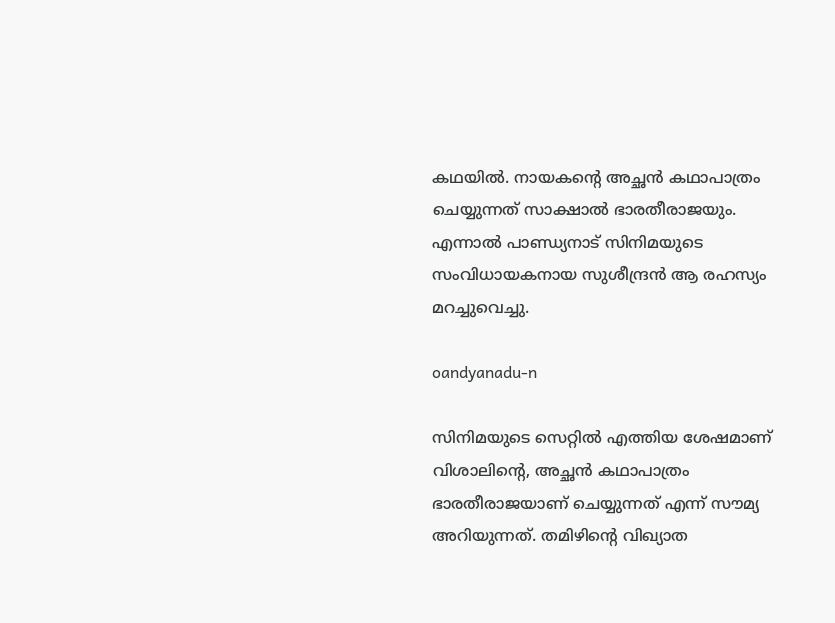കഥയിൽ. നായകന്റെ അച്ഛൻ കഥാപാത്രം ചെയ്യുന്നത് സാക്ഷാൽ ഭാരതീരാജയും. എന്നാൽ പാണ്ഡ്യനാട് സിനിമയുടെ സംവിധായകനായ സുശീന്ദ്രൻ ആ രഹസ്യം മറച്ചുവെച്ചു.

oandyanadu-n

സിനിമയുടെ സെറ്റിൽ എത്തിയ ശേഷമാണ് വിശാലിന്റെ, അച്ഛൻ കഥാപാത്രം ഭാരതീരാജയാണ് ചെയ്യുന്നത് എന്ന് സൗമ്യ അറിയുന്നത്. തമിഴിന്റെ വിഖ്യാത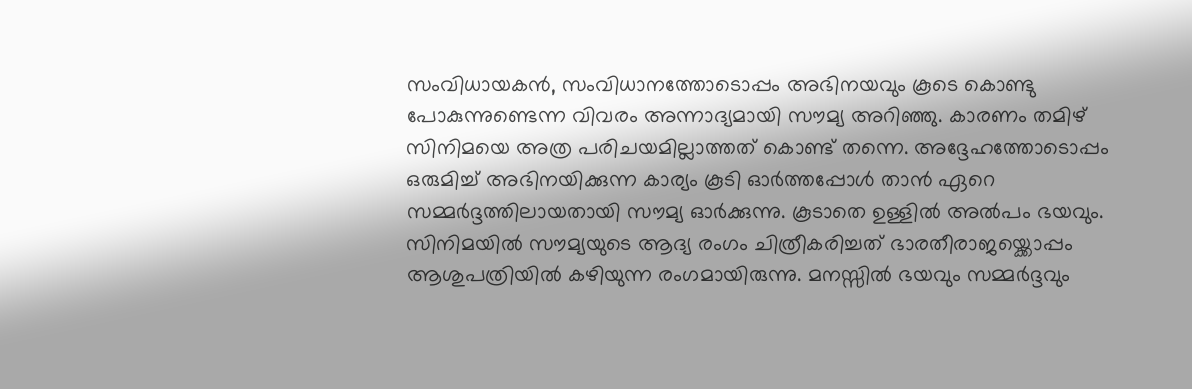സംവിധായകൻ, സംവിധാനത്തോടൊപ്പം അഭിനയവും കൂടെ കൊണ്ടു പോകുന്നുണ്ടെന്ന വിവരം അന്നാദ്യമായി സൗമ്യ അറിഞ്ഞു. കാരണം തമിഴ് സിനിമയെ അത്ര പരിചയമില്ലാത്തത് കൊണ്ട് തന്നെ. അദ്ദേഹത്തോടൊപ്പം ഒരുമിച്ച് അഭിനയിക്കുന്ന കാര്യം കൂടി ഓർത്തപ്പോൾ താൻ ഏറെ സമ്മർദ്ദത്തിലായതായി സൗമ്യ ഓർക്കുന്നു. കൂടാതെ ഉള്ളിൽ അല്‍പം ഭയവും. സിനിമയിൽ സൗമ്യയുടെ ആദ്യ രംഗം ചിത്രീകരിച്ചത് ഭാരതീരാജയ്ക്കൊപ്പം ആശുപത്രിയിൽ കഴിയുന്ന രംഗമായിരുന്നു. മനസ്സിൽ ഭയവും സമ്മർദ്ദവും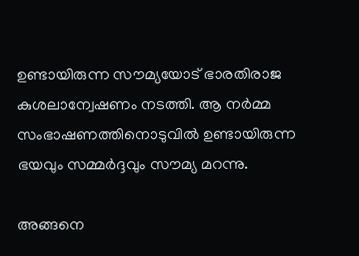ഉണ്ടായിരുന്ന സൗമ്യയോട് ഭാരതിരാജ കുശലാന്വേഷണം നടത്തി. ആ നർമ്മ സംഭാഷണത്തിനൊടുവിൽ ഉണ്ടായിരുന്ന ഭയവും സമ്മർദ്ദവും സൗമ്യ മറന്നു.

അങ്ങനെ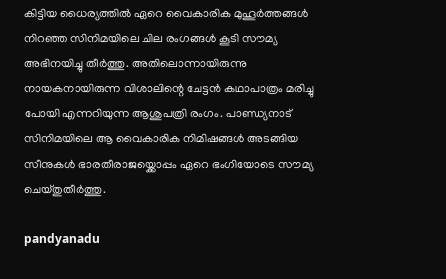കിട്ടിയ ധൈര്യത്തിൽ ഏറെ വൈകാരിക മുഹൂർത്തങ്ങൾ നിറഞ്ഞ സിനിമയിലെ ചില രംഗങ്ങൾ കൂടി സൗമ്യ അഭിനയിച്ചു തീർത്തു. അതിലൊന്നായിരുന്നു നായകനായിരുന്ന വിശാലിന്റെ ചേട്ടൻ കഥാപാത്രം മരിച്ചു പോയി എന്നറിയുന്ന ആശുപത്രി രംഗം. പാണ്ഡ്യനാട് സിനിമയിലെ ആ വൈകാരിക നിമിഷങ്ങൾ അടങ്ങിയ സീനുകൾ ഭാരതീരാജയ്ക്കൊപ്പം ഏറെ ഭംഗിയോടെ സൗമ്യ ചെയ്തുതീർത്തു.

pandyanadu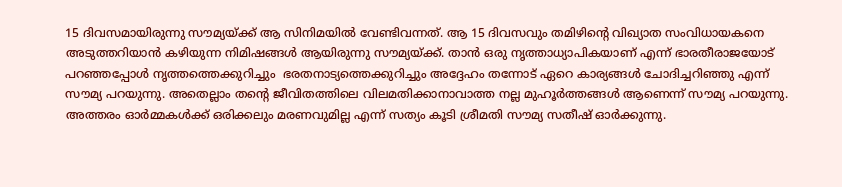15 ദിവസമായിരുന്നു സൗമ്യയ്ക്ക് ആ സിനിമയിൽ വേണ്ടിവന്നത്. ആ 15 ദിവസവും തമിഴിന്റെ വിഖ്യാത സംവിധായകനെ അടുത്തറിയാൻ കഴിയുന്ന നിമിഷങ്ങൾ ആയിരുന്നു സൗമ്യയ്ക്ക്. താൻ ഒരു നൃത്താധ്യാപികയാണ് എന്ന് ഭാരതീരാജയോട് പറഞ്ഞപ്പോൾ നൃത്തത്തെക്കുറിച്ചും  ഭരതനാട്യത്തെക്കുറിച്ചും അദ്ദേഹം തന്നോട് ഏറെ കാര്യങ്ങൾ ചോദിച്ചറിഞ്ഞു എന്ന് സൗമ്യ പറയുന്നു. അതെല്ലാം തന്റെ ജീവിതത്തിലെ വിലമതിക്കാനാവാത്ത നല്ല മുഹൂർത്തങ്ങൾ ആണെന്ന് സൗമ്യ പറയുന്നു. അത്തരം ഓർമ്മകൾക്ക് ഒരിക്കലും മരണവുമില്ല എന്ന് സത്യം കൂടി ശ്രീമതി സൗമ്യ സതീഷ് ഓർക്കുന്നു.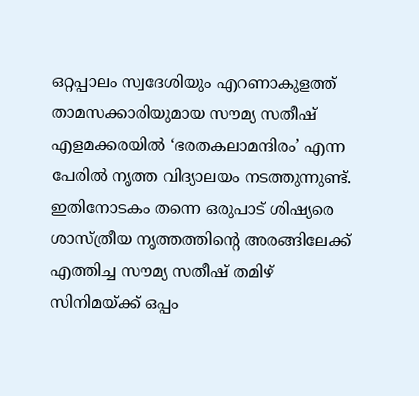ഒറ്റപ്പാലം സ്വദേശിയും എറണാകുളത്ത് താമസക്കാരിയുമായ സൗമ്യ സതീഷ് എളമക്കരയിൽ ‘ഭരതകലാമന്ദിരം’ എന്ന പേരിൽ നൃത്ത വിദ്യാലയം നടത്തുന്നുണ്ട്. ഇതിനോടകം തന്നെ ഒരുപാട് ശിഷ്യരെ ശാസ്ത്രീയ നൃത്തത്തിന്റെ അരങ്ങിലേക്ക് എത്തിച്ച സൗമ്യ സതീഷ് തമിഴ് സിനിമയ്ക്ക് ഒപ്പം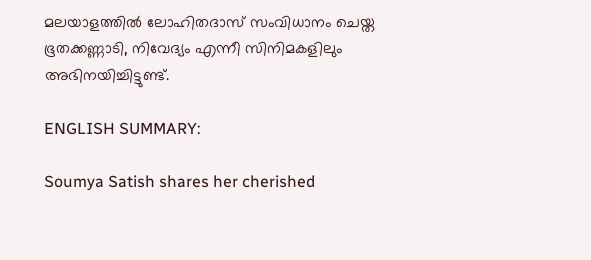മലയാളത്തിൽ ലോഹിതദാസ് സംവിധാനം ചെയ്ത ഭൂതക്കണ്ണാടി, നിവേദ്യം എന്നീ സിനിമകളിലും അഭിനയിച്ചിട്ടുണ്ട്.

ENGLISH SUMMARY:

Soumya Satish shares her cherished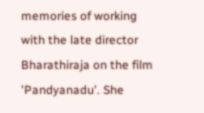memories of working with the late director Bharathiraja on the film 'Pandyanadu'. She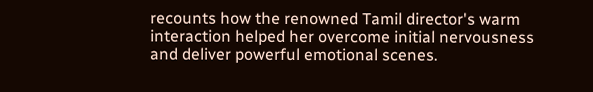recounts how the renowned Tamil director's warm interaction helped her overcome initial nervousness and deliver powerful emotional scenes.